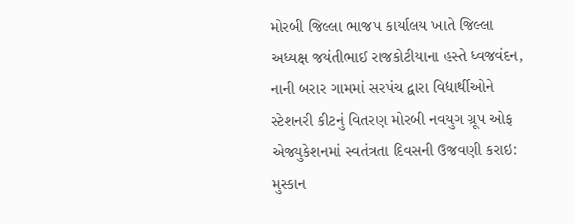મોરબી જિલ્લા ભાજપ કાર્યાલય ખાતે જિલ્લા અધ્યક્ષ જયંતીભાઈ રાજકોટીયાના હસ્તે ધ્વજવંદન, નાની બરાર ગામમાં સરપંચ દ્વારા વિદ્યાર્થીઓને સ્ટેશનરી કીટનું વિતરણ મોરબી નવયુગ ગ્રૂપ ઓફ એજ્યુકેશનમાં સ્વતંત્રતા દિવસની ઉજવણી કરાઇ: મુસ્કાન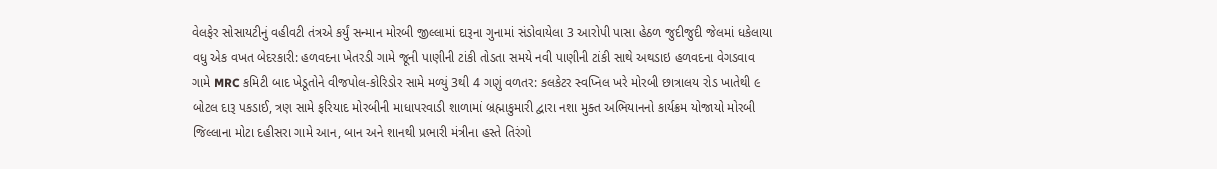વેલફેર સોસાયટીનું વહીવટી તંત્રએ કર્યું સન્માન મોરબી જીલ્લામાં દારૂના ગુનામાં સંડોવાયેલા 3 આરોપી પાસા હેઠળ જુદીજુદી જેલમાં ધકેલાયા વધુ એક વખત બેદરકારી: હળવદના ખેતરડી ગામે જૂની પાણીની ટાંકી તોડતા સમયે નવી પાણીની ટાંકી સાથે અથડાઇ હળવદના વેગડવાવ ગામે MRC કમિટી બાદ ખેડૂતોને વીજપોલ-કોરિડોર સામે મળ્યું 3થી 4 ગણું વળતર: કલકેટર સ્વપ્નિલ ખરે મોરબી છાત્રાલય રોડ ખાતેથી ૯ બોટલ દારૂ પકડાઈ, ત્રણ સામે ફરિયાદ મોરબીની માધાપરવાડી શાળામાં બ્રહ્માકુમારી દ્વારા નશા મુક્ત અભિયાનનો કાર્યક્રમ યોજાયો મોરબી જિલ્લાના મોટા દહીસરા ગામે આન, બાન અને શાનથી પ્રભારી મંત્રીના હસ્તે તિરંગો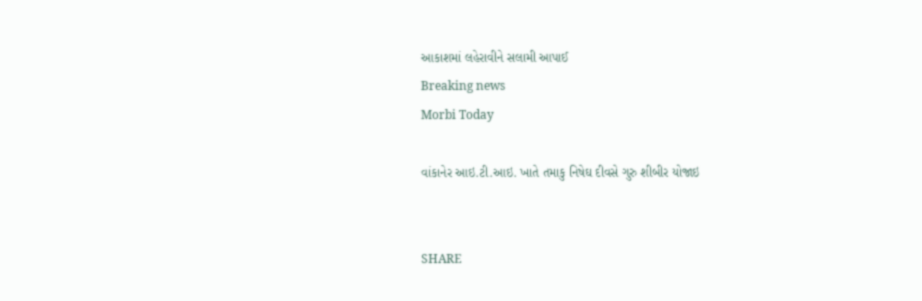આકાશમાં લહેરાવીને સલામી આપાઈ
Breaking news
Morbi Today

વાંકાનેર આઇ.ટી.આઇ. ખાતે તમાકુ નિષેઘ દીવસે ગુરુ શીબીર યોજાઇ


SHARE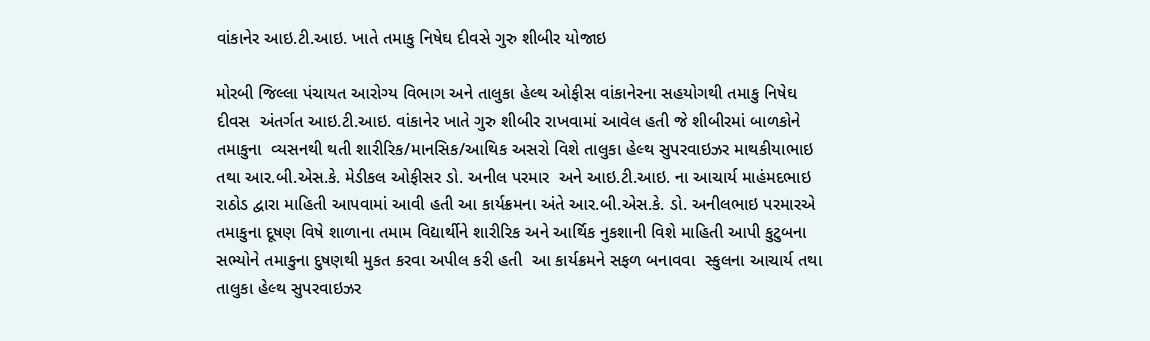વાંકાનેર આઇ.ટી.આઇ. ખાતે તમાકુ નિષેઘ દીવસે ગુરુ શીબીર યોજાઇ

મોરબી જિલ્લા પંચાયત આરોગ્ય વિભાગ અને તાલુકા હેલ્થ ઓફીસ વાંકાનેરના સહયોગથી તમાકુ નિષેઘ દીવસ  અંતર્ગત આઇ.ટી.આઇ. વાંકાનેર ખાતે ગુરુ શીબીર રાખવામાં આવેલ હતી જે શીબીરમાં બાળકોને તમાકુના  વ્યસનથી થતી શારીરિક/માનસિક/આથિક અસરો વિશે તાલુકા હેલ્થ સુપરવાઇઝર માથકીયાભાઇ તથા આર.બી.એસ.કે. મેડીકલ ઓફીસર ડો. અનીલ પરમાર  અને આઇ.ટી.આઇ. ના આચાર્ય માહંમદભાઇ રાઠોડ દ્વારા માહિતી આપવામાં આવી હતી આ કાર્યક્રમના અંતે આર.બી.એસ.કે. ડો. અનીલભાઇ પરમારએ તમાકુના દૂષણ વિષે શાળાના તમામ વિદ્યાર્થીને શારીરિક અને આર્થિક નુકશાની વિશે માહિતી આપી કુટુબના સભ્યોને તમાકુના દુષણથી મુકત કરવા અપીલ કરી હતી  આ કાર્યક્રમને સફળ બનાવવા  સ્કુલના આચાર્ય તથા તાલુકા હેલ્થ સુપરવાઇઝર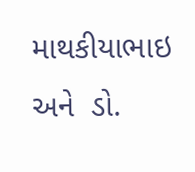માથકીયાભાઇ અને  ડો.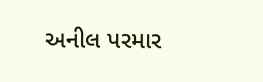અનીલ પરમાર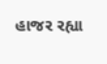હાજર રહ્યા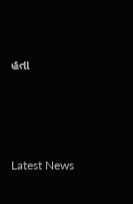હતા






Latest News